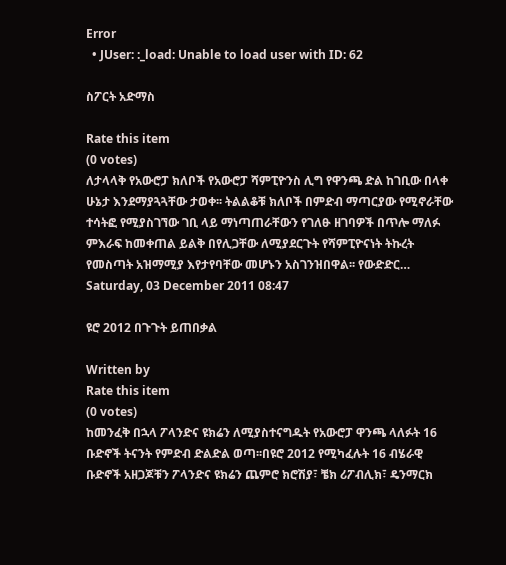Error
  • JUser: :_load: Unable to load user with ID: 62

ስፖርት አድማስ

Rate this item
(0 votes)
ለታላላቅ የአውሮፓ ክለቦች የአውሮፓ ሻምፒዮንስ ሊግ የዋንጫ ድል ከገቢው በላቀ ሁኔታ እንደማያጓጓቸው ታወቀ፡፡ ትልልቆቹ ክለቦች በምድብ ማጣርያው የሚኖራቸው ተሳትፎ የሚያስገኘው ገቢ ላይ ማነጣጠራቸውን የገለፁ ዘገባዎች በጥሎ ማለፉ ምእራፍ ከመቀጠል ይልቅ በየሊጋቸው ለሚያደርጉት የሻምፒዮናነት ትኩረት የመስጣት አዝማሚያ እየታየባቸው መሆኑን አስገንዝበዋል፡፡ የውድድር…
Saturday, 03 December 2011 08:47

ዩሮ 2012 በጉጉት ይጠበቃል

Written by
Rate this item
(0 votes)
ከመንፈቅ በኋላ ፖላንድና ዩክሬን ለሚያስተናግዱት የአውሮፓ ዋንጫ ላለፉት 16 ቡድኖች ትናንት የምድብ ድልድል ወጣ፡፡በዩሮ 2012 የሚካፈሉት 16 ብሄራዊ ቡድኖች አዘጋጆቹን ፖላንድና ዩክሬን ጨምሮ ክሮሽያ፣ ቼክ ሪፖብሊክ፣ ዴንማርክ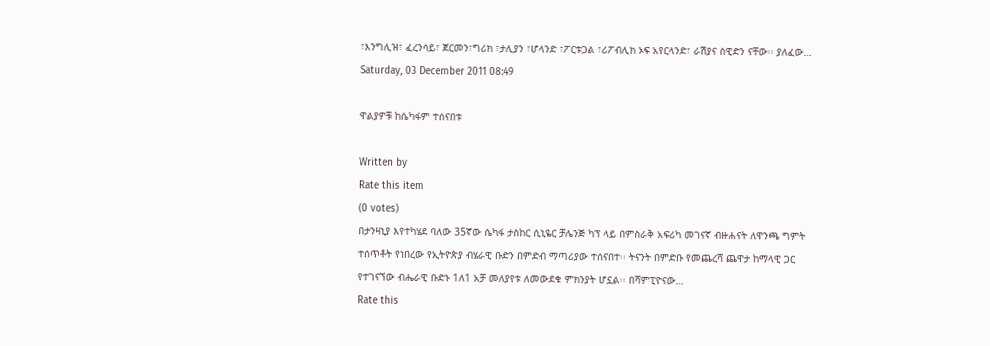፣እንግሊዝ፣ ፈረንሳይ፣ ጀርመን፣ግሪክ ፣ታሊያን ፣ሆላንድ ፣ፖርቱጋል ፣ሪፖብሊክ ኦፍ አየርላንድ፣ ራሽያና ስዊድን ናቸው፡፡ ያለፈው…
Saturday, 03 December 2011 08:49

ዋልያዎቹ ከሴካፋም ተሰናበቱ

Written by
Rate this item
(0 votes)
በታንዛኒያ እየተካሄደ ባለው 35ኛው ሴካፋ ታስከር ሲኒዬር ቻሌንጅ ካፕ ላይ በምስራቅ አፍሪካ መገናኛ ብዙሐናት ለዋንጫ ግምት ተሰጥቶት የነበረው የኢትዮጵያ ብሄራዊ ቡድን በምድብ ማጣሪያው ተሰናበተ፡፡ ትናንት በምድቡ የመጨረሻ ጨዋታ ከማላዊ ጋር የተገናኘው ብሔራዊ ቡድኑ 1ለ1 አቻ መለያየቱ ለመውደቁ ምክንያት ሆኗል፡፡ በሻምፒዮናው…
Rate this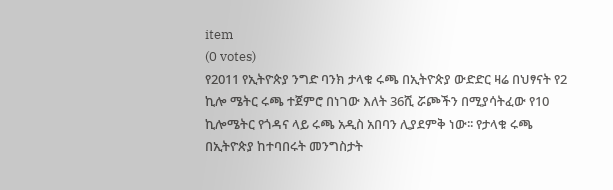item
(0 votes)
የ2011 የኢትዮጵያ ንግድ ባንክ ታላቁ ሩጫ በኢትዮጵያ ውድድር ዛሬ በህፃናት የ2 ኪሎ ሜትር ሩጫ ተጀምሮ በነገው እለት 36ሺ ሯጮችን በሚያሳትፈው የ10 ኪሎሜትር የጎዳና ላይ ሩጫ አዲስ አበባን ሊያደምቅ ነው፡፡ የታላቁ ሩጫ በኢትዮጵያ ከተባበሩት መንግስታት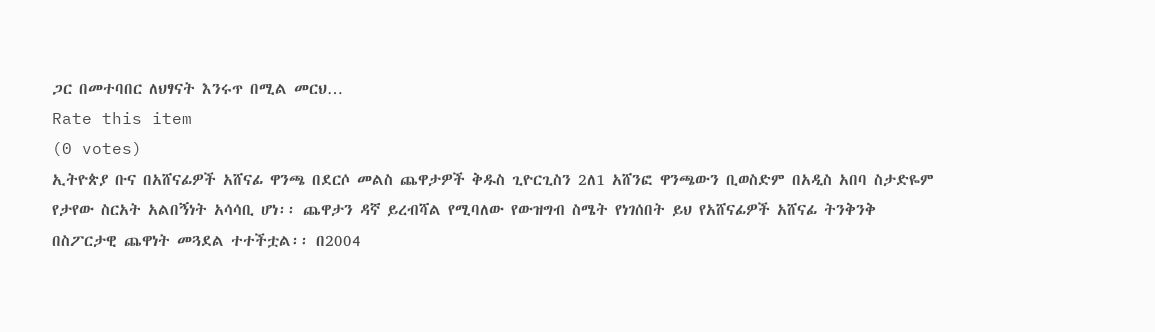ጋር በመተባበር ለህፃናት እንሩጥ በሚል መርህ…
Rate this item
(0 votes)
ኢትዮጵያ ቡና በአሸናፊዎች አሸናፊ ዋንጫ በደርሶ መልስ ጨዋታዎች ቅዱስ ጊዮርጊስን 2ለ1 አሸንፎ ዋንጫውን ቢወስድም በአዲስ አበባ ስታድዬም የታየው ስርአት አልበኝነት አሳሳቢ ሆነ፡፡ ጨዋታን ዳኛ ይረብሻል የሚባለው የውዝግብ ስሜት የነገሰበት ይህ የአሸናፊዎች አሸናፊ ትንቅንቅ በስፖርታዊ ጨዋነት መጓደል ተተችቷል፡፡ በ2004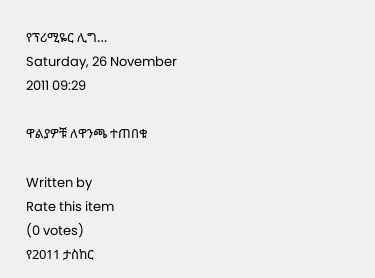የፕሪሚዬር ሊግ…
Saturday, 26 November 2011 09:29

ዋልያዎቹ ለዋንጫ ተጠበቁ

Written by
Rate this item
(0 votes)
የ2011 ታስከር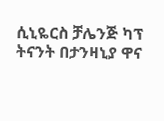ሲኒዬርስ ቻሌንጅ ካፕ ትናንት በታንዛኒያ ዋና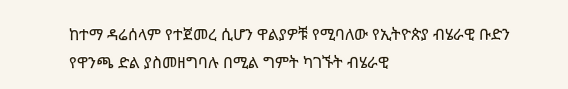ከተማ ዳሬሰላም የተጀመረ ሲሆን ዋልያዎቹ የሚባለው የኢትዮጵያ ብሄራዊ ቡድን የዋንጫ ድል ያስመዘግባሉ በሚል ግምት ካገኙት ብሄራዊ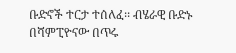ቡድኖች ተርታ ተሰለፈ፡፡ ብሄራዊ ቡድኑ በሻምፒዮናው በጥሩ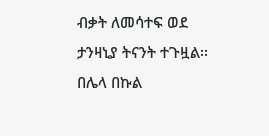ብቃት ለመሳተፍ ወደ ታንዛኒያ ትናንት ተጉዟል፡፡በሌላ በኩል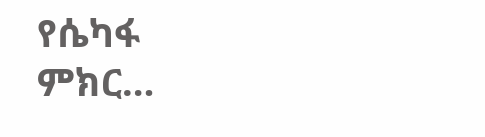የሴካፋ ምክር…